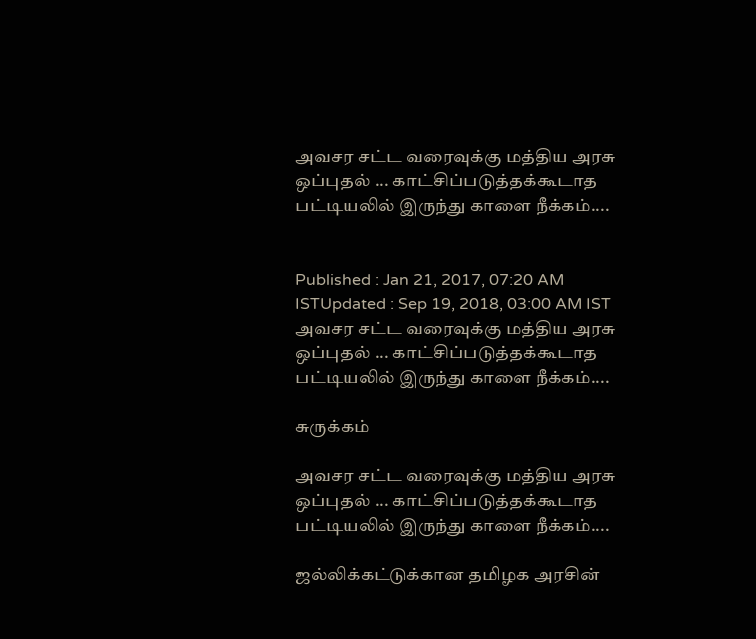அவசர சட்ட வரைவுக்‍கு மத்திய அரசு ஒப்புதல் ... காட்சிப்படுத்தக்கூடாத பட்டியலில் இருந்து காளை நீக்கம்....


Published : Jan 21, 2017, 07:20 AM ISTUpdated : Sep 19, 2018, 03:00 AM IST
அவசர சட்ட வரைவுக்‍கு மத்திய அரசு ஒப்புதல் ... காட்சிப்படுத்தக்கூடாத பட்டியலில் இருந்து காளை நீக்கம்....

சுருக்கம்

அவசர சட்ட வரைவுக்‍கு மத்திய அரசு ஒப்புதல் ... காட்சிப்படுத்தக்கூடாத பட்டியலில் இருந்து காளை நீக்கம்....

ஜல்லிக்‍கட்டுக்‍கான தமிழக அரசின்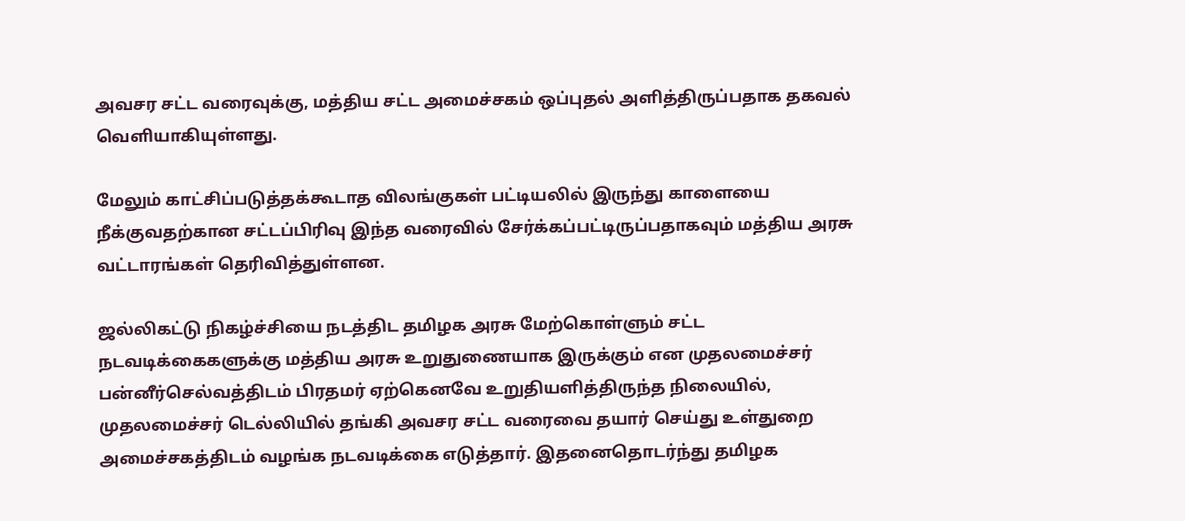அவசர சட்ட வரைவுக்‍கு, மத்திய சட்ட அமைச்சகம் ஒப்புதல் அளித்திருப்பதாக தகவல் வெளியாகியுள்ளது.

மேலும் காட்சிப்படுத்தக்கூடாத விலங்குகள் பட்டியலில் இருந்து காளையை நீக்குவதற்கான சட்டப்பிரிவு இந்த வரைவில் சேர்க்கப்பட்டிருப்பதாகவும் மத்திய அரசு வட்டாரங்கள் தெரிவித்துள்ளன.

ஜல்லிகட்டு நிகழ்ச்சியை நடத்திட தமிழக அரசு மேற்கொள்ளும் சட்ட நடவடிக்கைகளுக்கு மத்திய அரசு உறுதுணையாக இருக்கும் என முதலமைச்சர்  பன்னீர்செல்வத்திடம் பிரதமர் ஏற்கெனவே உறுதியளித்திருந்த நிலையில், முதலமைச்சர் டெல்லியில் தங்கி அவசர சட்ட வரைவை தயார் செய்து உள்துறை அமைச்சகத்திடம் வழங்க நடவடிக்கை எடுத்தார். இதனைதொடர்ந்து தமிழக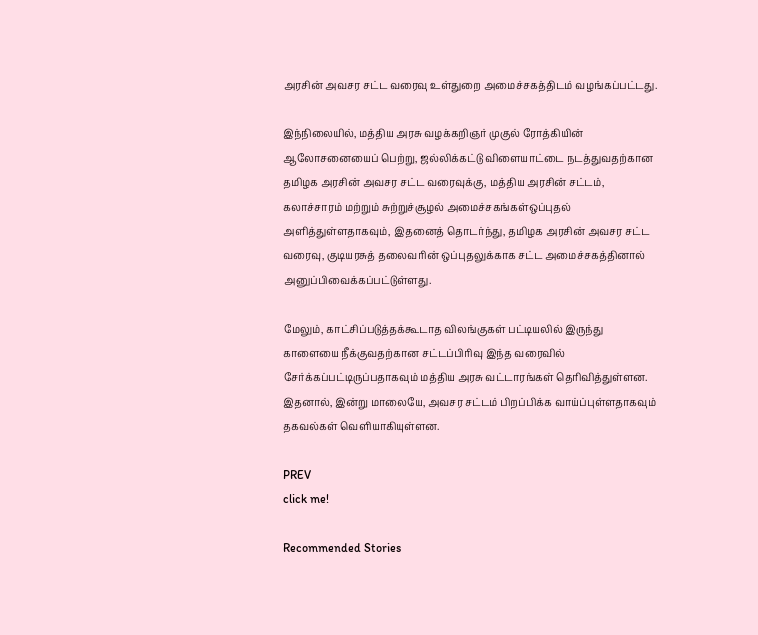அரசின் அவசர சட்ட வரைவு உள்துறை அமைச்சகத்திடம் வழங்கப்பட்டது.

இந்நிலையில், மத்திய அரசு வழக்‍கறிஞர் முகுல் ரோத்கியின் ஆலோசனையைப் பெற்று, ஜல்லிக்‍கட்டு விளையாட்டை நடத்துவதற்கான தமிழக அரசின் அவசர சட்ட வரைவுக்‍கு, மத்திய அரசின் சட்டம், கலாச்சாரம் மற்றும் சுற்றுச்சூழல் அமைச்சகங்கள்ஒப்புதல் அளித்துள்ளதாகவும், இதனைத் தொடர்ந்து, தமிழக அரசின் அவசர சட்ட வரைவு, குடியரசுத் தலைவரின் ஒப்புதலுக்‍காக சட்ட அமைச்சகத்தினால் அனுப்பிவைக்‍கப்பட்டுள்ளது.

மேலும், காட்சிப்படுத்தக்கூடாத விலங்குகள் பட்டியலில் இருந்து காளையை நீக்குவதற்கான சட்டப்பிரிவு இந்த வரைவில் சேர்க்கப்பட்டிருப்பதாகவும் மத்திய அரசு வட்டாரங்கள் தெரிவித்துள்ளன. இதனால், இன்று மாலையே, அவசர சட்டம் பிறப்பிக்‍க வாய்ப்புள்ளதாகவும் தகவல்கள் வெளியாகியுள்ளன.

PREV
click me!

Recommended Stories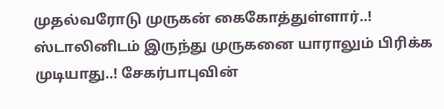முதல்வரோடு முருகன் கைகோத்துள்ளார்..! ஸ்டாலினிடம் இருந்து முருகனை யாராலும் பிரிக்க முடியாது..! சேகர்பாபுவின்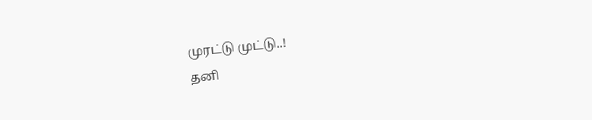முரட்டு முட்டு..!
தனி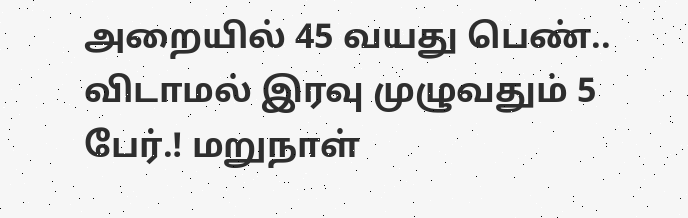அறையில் 45 வயது பெண்.. விடாமல் இரவு முழுவதும் 5 பேர்.! மறுநாள்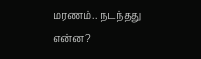மரணம்.. நடந்தது என்ன?